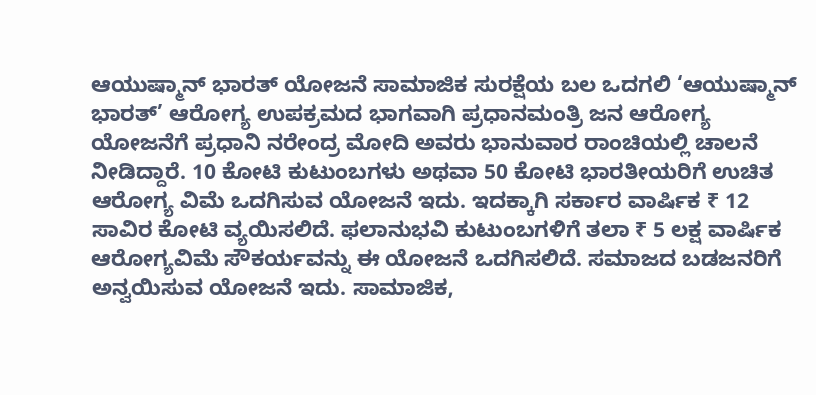ಆಯುಷ್ಮಾನ್ ಭಾರತ್ ಯೋಜನೆ ಸಾಮಾಜಿಕ ಸುರಕ್ಷೆಯ ಬಲ ಒದಗಲಿ ‘ಆಯುಷ್ಮಾನ್ ಭಾರತ್’ ಆರೋಗ್ಯ ಉಪಕ್ರಮದ ಭಾಗವಾಗಿ ಪ್ರಧಾನಮಂತ್ರಿ ಜನ ಆರೋಗ್ಯ ಯೋಜನೆಗೆ ಪ್ರಧಾನಿ ನರೇಂದ್ರ ಮೋದಿ ಅವರು ಭಾನುವಾರ ರಾಂಚಿಯಲ್ಲಿ ಚಾಲನೆ ನೀಡಿದ್ದಾರೆ. 10 ಕೋಟಿ ಕುಟುಂಬಗಳು ಅಥವಾ 50 ಕೋಟಿ ಭಾರತೀಯರಿಗೆ ಉಚಿತ ಆರೋಗ್ಯ ವಿಮೆ ಒದಗಿಸುವ ಯೋಜನೆ ಇದು. ಇದಕ್ಕಾಗಿ ಸರ್ಕಾರ ವಾರ್ಷಿಕ ₹ 12 ಸಾವಿರ ಕೋಟಿ ವ್ಯಯಿಸಲಿದೆ. ಫಲಾನುಭವಿ ಕುಟುಂಬಗಳಿಗೆ ತಲಾ ₹ 5 ಲಕ್ಷ ವಾರ್ಷಿಕ ಆರೋಗ್ಯವಿಮೆ ಸೌಕರ್ಯವನ್ನು ಈ ಯೋಜನೆ ಒದಗಿಸಲಿದೆ. ಸಮಾಜದ ಬಡಜನರಿಗೆ ಅನ್ವಯಿಸುವ ಯೋಜನೆ ಇದು. ಸಾಮಾಜಿಕ,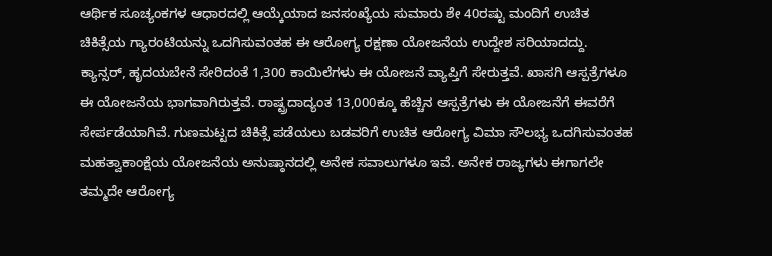ಆರ್ಥಿಕ ಸೂಚ್ಯಂಕಗಳ ಆಧಾರದಲ್ಲಿ ಆಯ್ಕೆಯಾದ ಜನಸಂಖ್ಯೆಯ ಸುಮಾರು ಶೇ 40ರಷ್ಟು ಮಂದಿಗೆ ಉಚಿತ ಚಿಕಿತ್ಸೆಯ ಗ್ಯಾರಂಟಿಯನ್ನು ಒದಗಿಸುವಂತಹ ಈ ಆರೋಗ್ಯ ರಕ್ಷಣಾ ಯೋಜನೆಯ ಉದ್ದೇಶ ಸರಿಯಾದದ್ದು. ಕ್ಯಾನ್ಸರ್, ಹೃದಯಬೇನೆ ಸೇರಿದಂತೆ 1,300 ಕಾಯಿಲೆಗಳು ಈ ಯೋಜನೆ ವ್ಯಾಪ್ತಿಗೆ ಸೇರುತ್ತವೆ. ಖಾಸಗಿ ಆಸ್ಪತ್ರೆಗಳೂ ಈ ಯೋಜನೆಯ ಭಾಗವಾಗಿರುತ್ತವೆ. ರಾಷ್ಟ್ರದಾದ್ಯಂತ 13,000ಕ್ಕೂ ಹೆಚ್ಚಿನ ಆಸ್ಪತ್ರೆಗಳು ಈ ಯೋಜನೆಗೆ ಈವರೆಗೆ ಸೇರ್ಪಡೆಯಾಗಿವೆ. ಗುಣಮಟ್ಟದ ಚಿಕಿತ್ಸೆ ಪಡೆಯಲು ಬಡವರಿಗೆ ಉಚಿತ ಆರೋಗ್ಯ ವಿಮಾ ಸೌಲಭ್ಯ ಒದಗಿಸುವಂತಹ ಮಹತ್ವಾಕಾಂಕ್ಷೆಯ ಯೋಜನೆಯ ಅನುಷ್ಠಾನದಲ್ಲಿ ಅನೇಕ ಸವಾಲುಗಳೂ ಇವೆ. ಅನೇಕ ರಾಜ್ಯಗಳು ಈಗಾಗಲೇ ತಮ್ಮದೇ ಆರೋಗ್ಯ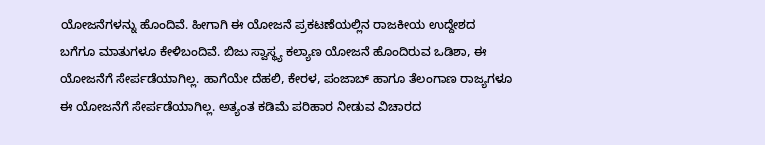ಯೋಜನೆಗಳನ್ನು ಹೊಂದಿವೆ. ಹೀಗಾಗಿ ಈ ಯೋಜನೆ ಪ್ರಕಟಣೆಯಲ್ಲಿನ ರಾಜಕೀಯ ಉದ್ದೇಶದ ಬಗೆಗೂ ಮಾತುಗಳೂ ಕೇಳಿಬಂದಿವೆ. ಬಿಜು ಸ್ವಾಸ್ಥ್ಯ ಕಲ್ಯಾಣ ಯೋಜನೆ ಹೊಂದಿರುವ ಒಡಿಶಾ, ಈ ಯೋಜನೆಗೆ ಸೇರ್ಪಡೆಯಾಗಿಲ್ಲ. ಹಾಗೆಯೇ ದೆಹಲಿ, ಕೇರಳ, ಪಂಜಾಬ್ ಹಾಗೂ ತೆಲಂಗಾಣ ರಾಜ್ಯಗಳೂ ಈ ಯೋಜನೆಗೆ ಸೇರ್ಪಡೆಯಾಗಿಲ್ಲ. ಅತ್ಯಂತ ಕಡಿಮೆ ಪರಿಹಾರ ನೀಡುವ ವಿಚಾರದ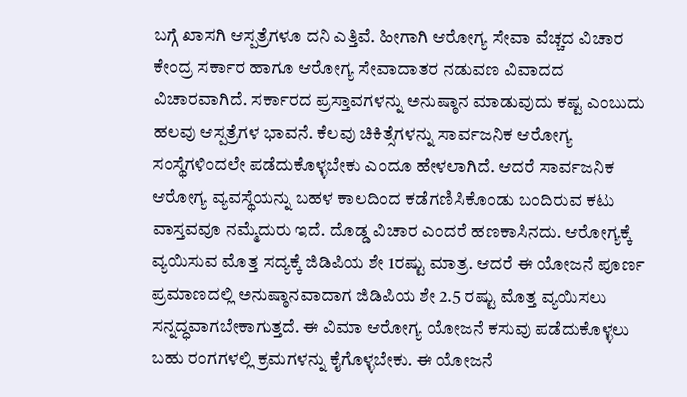ಬಗ್ಗೆ ಖಾಸಗಿ ಆಸ್ಪತ್ರೆಗಳೂ ದನಿ ಎತ್ತಿವೆ. ಹೀಗಾಗಿ ಆರೋಗ್ಯ ಸೇವಾ ವೆಚ್ಚದ ವಿಚಾರ ಕೇಂದ್ರ ಸರ್ಕಾರ ಹಾಗೂ ಆರೋಗ್ಯ ಸೇವಾದಾತರ ನಡುವಣ ವಿವಾದದ ವಿಚಾರವಾಗಿದೆ. ಸರ್ಕಾರದ ಪ್ರಸ್ತಾವಗಳನ್ನು ಅನುಷ್ಠಾನ ಮಾಡುವುದು ಕಷ್ಟ ಎಂಬುದು ಹಲವು ಆಸ್ಪತ್ರೆಗಳ ಭಾವನೆ. ಕೆಲವು ಚಿಕಿತ್ಸೆಗಳನ್ನು ಸಾರ್ವಜನಿಕ ಆರೋಗ್ಯ ಸಂಸ್ಥೆಗಳಿಂದಲೇ ಪಡೆದುಕೊಳ್ಳಬೇಕು ಎಂದೂ ಹೇಳಲಾಗಿದೆ. ಆದರೆ ಸಾರ್ವಜನಿಕ ಆರೋಗ್ಯ ವ್ಯವಸ್ಥೆಯನ್ನು ಬಹಳ ಕಾಲದಿಂದ ಕಡೆಗಣಿಸಿಕೊಂಡು ಬಂದಿರುವ ಕಟು ವಾಸ್ತವವೂ ನಮ್ಮೆದುರು ಇದೆ. ದೊಡ್ಡ ವಿಚಾರ ಎಂದರೆ ಹಣಕಾಸಿನದು. ಆರೋಗ್ಯಕ್ಕೆ ವ್ಯಯಿಸುವ ಮೊತ್ತ ಸದ್ಯಕ್ಕೆ ಜಿಡಿಪಿಯ ಶೇ 1ರಷ್ಟು ಮಾತ್ರ. ಆದರೆ ಈ ಯೋಜನೆ ಪೂರ್ಣ ಪ್ರಮಾಣದಲ್ಲಿ ಅನುಷ್ಠಾನವಾದಾಗ ಜಿಡಿಪಿಯ ಶೇ 2.5 ರಷ್ಟು ಮೊತ್ತ ವ್ಯಯಿಸಲು ಸನ್ನದ್ಧವಾಗಬೇಕಾಗುತ್ತದೆ. ಈ ವಿಮಾ ಆರೋಗ್ಯ ಯೋಜನೆ ಕಸುವು ಪಡೆದುಕೊಳ್ಳಲು ಬಹು ರಂಗಗಳಲ್ಲಿ ಕ್ರಮಗಳನ್ನು ಕೈಗೊಳ್ಳಬೇಕು. ಈ ಯೋಜನೆ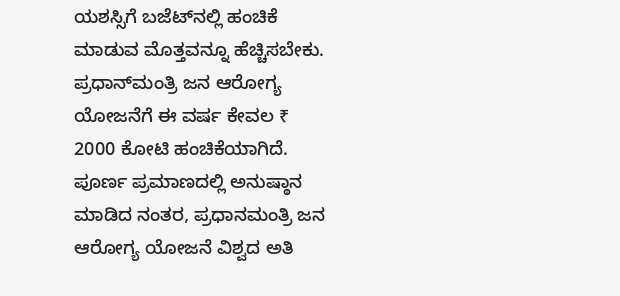ಯಶಸ್ಸಿಗೆ ಬಜೆಟ್‌ನಲ್ಲಿ ಹಂಚಿಕೆ ಮಾಡುವ ಮೊತ್ತವನ್ನೂ ಹೆಚ್ಚಿಸಬೇಕು. ಪ್ರಧಾನ್‍ಮಂತ್ರಿ ಜನ ಆರೋಗ್ಯ ಯೋಜನೆಗೆ ಈ ವರ್ಷ ಕೇವಲ ₹ 2000 ಕೋಟಿ ಹಂಚಿಕೆಯಾಗಿದೆ. ಪೂರ್ಣ ಪ್ರಮಾಣದಲ್ಲಿ ಅನುಷ್ಠಾನ ಮಾಡಿದ ನಂತರ, ಪ್ರಧಾನಮಂತ್ರಿ ಜನ ಆರೋಗ್ಯ ಯೋಜನೆ ವಿಶ್ವದ ಅತಿ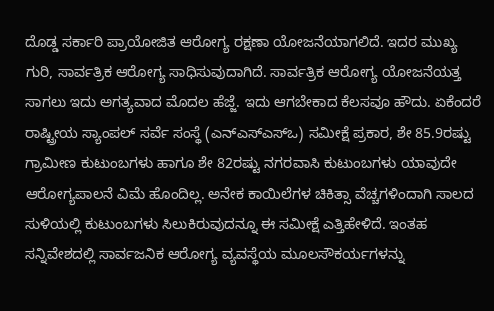ದೊಡ್ಡ ಸರ್ಕಾರಿ ಪ್ರಾಯೋಜಿತ ಆರೋಗ್ಯ ರಕ್ಷಣಾ ಯೋಜನೆಯಾಗಲಿದೆ. ಇದರ ಮುಖ್ಯ ಗುರಿ, ಸಾರ್ವತ್ರಿಕ ಆರೋಗ್ಯ ಸಾಧಿಸುವುದಾಗಿದೆ. ಸಾರ್ವತ್ರಿಕ ಆರೋಗ್ಯ ಯೋಜನೆಯತ್ತ ಸಾಗಲು ಇದು ಅಗತ್ಯವಾದ ಮೊದಲ ಹೆಜ್ಜೆ. ಇದು ಆಗಬೇಕಾದ ಕೆಲಸವೂ ಹೌದು. ಏಕೆಂದರೆ ರಾಷ್ಟ್ರೀಯ ಸ್ಯಾಂಪಲ್ ಸರ್ವೆ ಸಂಸ್ಥೆ (ಎನ್‍ಎಸ್ಎಸ್ಒ) ಸಮೀಕ್ಷೆ ಪ್ರಕಾರ, ಶೇ 85.9ರಷ್ಟು ಗ್ರಾಮೀಣ ಕುಟುಂಬಗಳು ಹಾಗೂ ಶೇ 82ರಷ್ಟು ನಗರವಾಸಿ ಕುಟುಂಬಗಳು ಯಾವುದೇ ಆರೋಗ್ಯಪಾಲನೆ ವಿಮೆ ಹೊಂದಿಲ್ಲ. ಅನೇಕ ಕಾಯಿಲೆಗಳ ಚಿಕಿತ್ಸಾ ವೆಚ್ಚಗಳಿಂದಾಗಿ ಸಾಲದ ಸುಳಿಯಲ್ಲಿ ಕುಟುಂಬಗಳು ಸಿಲುಕಿರುವುದನ್ನೂ ಈ ಸಮೀಕ್ಷೆ ಎತ್ತಿಹೇಳಿದೆ. ಇಂತಹ ಸನ್ನಿವೇಶದಲ್ಲಿ ಸಾರ್ವಜನಿಕ ಆರೋಗ್ಯ ವ್ಯವಸ್ಥೆಯ ಮೂಲಸೌಕರ್ಯಗಳನ್ನು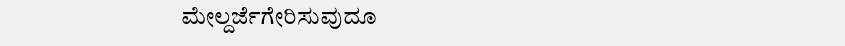ಮೇಲ್ದರ್ಜೆಗೇರಿಸುವುದೂ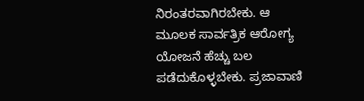ನಿರಂತರವಾಗಿರಬೇಕು. ಆ ಮೂಲಕ ಸಾರ್ವತ್ರಿಕ ಆರೋಗ್ಯ ಯೋಜನೆ ಹೆಚ್ಚು ಬಲ ಪಡೆದುಕೊಳ್ಳಬೇಕು. ಪ್ರಜಾವಾಣಿ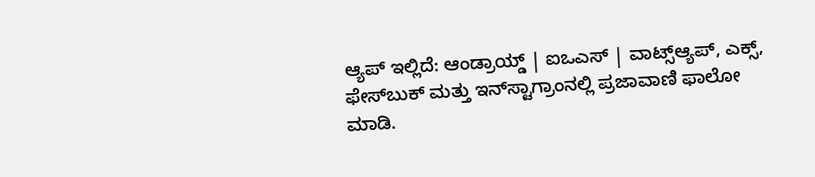ಆ್ಯಪ್ ಇಲ್ಲಿದೆ: ಆಂಡ್ರಾಯ್ಡ್ | ಐಒಎಸ್ | ವಾಟ್ಸ್ಆ್ಯಪ್, ಎಕ್ಸ್, ಫೇಸ್‌ಬುಕ್ ಮತ್ತು ಇನ್‌ಸ್ಟಾಗ್ರಾಂನಲ್ಲಿ ಪ್ರಜಾವಾಣಿ ಫಾಲೋ ಮಾಡಿ.